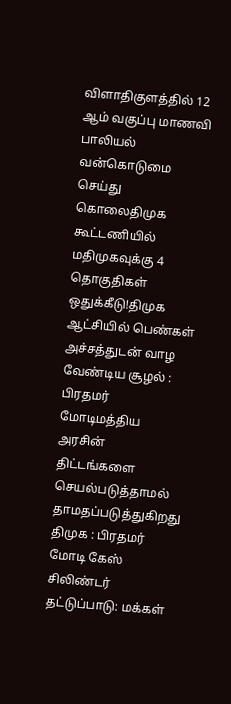விளாதிகுளத்தில் 12 ஆம் வகுப்பு மாணவி பாலியல் வன்கொடுமை செய்து கொலைதிமுக கூட்டணியில் மதிமுகவுக்கு 4 தொகுதிகள் ஒதுக்கீடு!திமுக ஆட்சியில் பெண்கள் அச்சத்துடன் வாழ வேண்டிய சூழல் : பிரதமர் மோடிமத்திய அரசின் திட்டங்களை செயல்படுத்தாமல் தாமதப்படுத்துகிறது திமுக : பிரதமர் மோடி கேஸ் சிலிண்டர் தட்டுப்பாடு: மக்கள்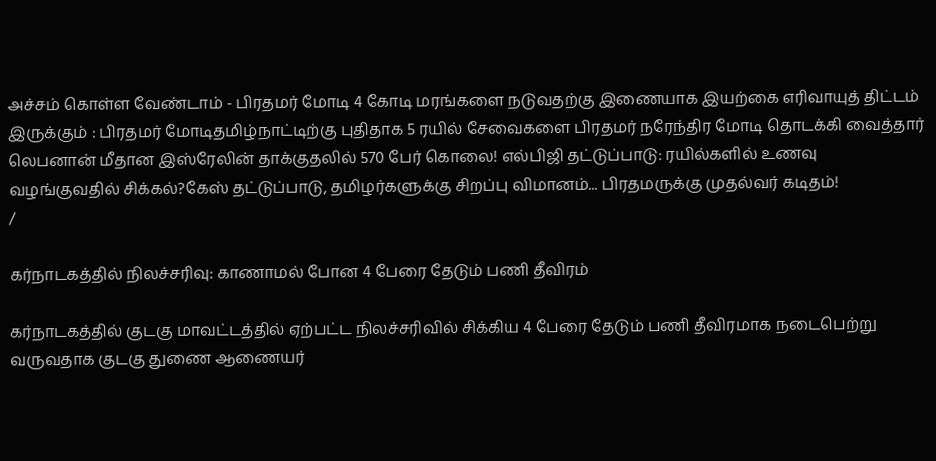அச்சம் கொள்ள வேண்டாம் - பிரதமர் மோடி 4 கோடி மரங்களை நடுவதற்கு இணையாக இயற்கை எரிவாயுத் திட்டம் இருக்கும் : பிரதமர் மோடிதமிழ்நாட்டிற்கு புதிதாக 5 ரயில் சேவைகளை பிரதமர் நரேந்திர மோடி தொடக்கி வைத்தார் லெபனான் மீதான இஸ்ரேலின் தாக்குதலில் 570 பேர் கொலை! எல்பிஜி தட்டுப்பாடு: ரயில்களில் உணவு வழங்குவதில் சிக்கல்?கேஸ் தட்டுப்பாடு, தமிழர்களுக்கு சிறப்பு விமானம்... பிரதமருக்கு முதல்வர் கடிதம்!
/

கர்நாடகத்தில் நிலச்சரிவு: காணாமல் போன 4 பேரை தேடும் பணி தீவிரம்

கர்நாடகத்தில் குடகு மாவட்டத்தில் ஏற்பட்ட நிலச்சரிவில் சிக்கிய 4 பேரை தேடும் பணி தீவிரமாக நடைபெற்று வருவதாக குடகு துணை ஆணையர்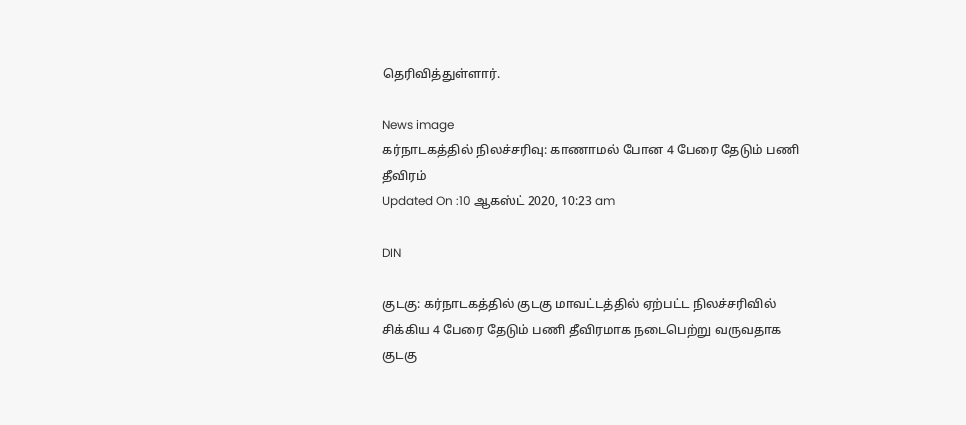தெரிவித்துள்ளார்.

News image
கர்நாடகத்தில் நிலச்சரிவு: காணாமல் போன 4 பேரை தேடும் பணி தீவிரம்
Updated On :10 ஆகஸ்ட் 2020, 10:23 am

DIN

குடகு: கர்நாடகத்தில் குடகு மாவட்டத்தில் ஏற்பட்ட நிலச்சரிவில் சிக்கிய 4 பேரை தேடும் பணி தீவிரமாக நடைபெற்று வருவதாக குடகு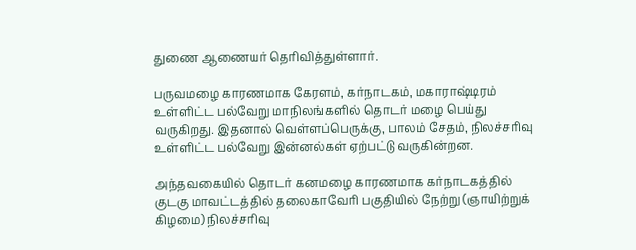துணை ஆணையர் தெரிவித்துள்ளார்.

பருவமழை காரணமாக கேரளம், கர்நாடகம், மகாராஷ்டிரம் உள்ளிட்ட பல்வேறு மாநிலங்களில் தொடர் மழை பெய்து வருகிறது. இதனால் வெள்ளப்பெருக்கு, பாலம் சேதம், நிலச்சரிவு உள்ளிட்ட பல்வேறு இன்னல்கள் ஏற்பட்டு வருகின்றன.

அந்தவகையில் தொடர் கனமழை காரணமாக கர்நாடகத்தில் குடகு மாவட்டத்தில் தலைகாவேரி பகுதியில் நேற்று (ஞாயிற்றுக் கிழமை) நிலச்சரிவு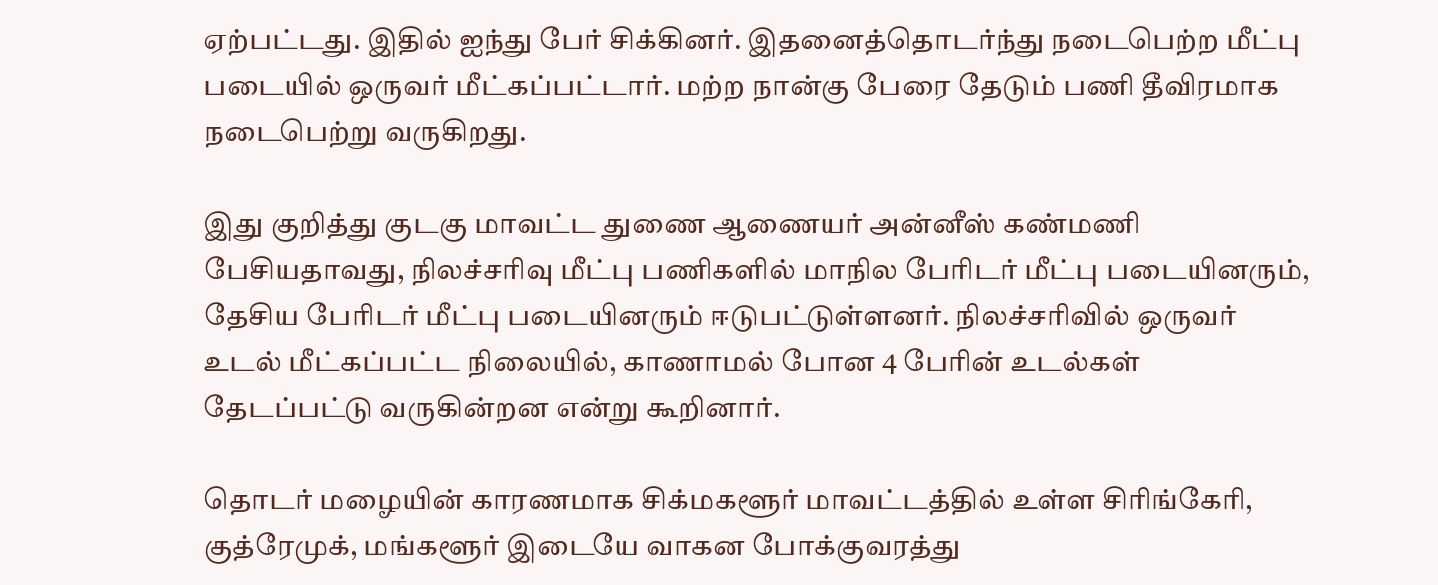ஏற்பட்டது. இதில் ஐந்து பேர் சிக்கினர். இதனைத்தொடர்ந்து நடைபெற்ற மீட்பு படையில் ஒருவர் மீட்கப்பட்டார். மற்ற நான்கு பேரை தேடும் பணி தீவிரமாக நடைபெற்று வருகிறது.

இது குறித்து குடகு மாவட்ட துணை ஆணையர் அன்னீஸ் கண்மணி பேசியதாவது, நிலச்சரிவு மீட்பு பணிகளில் மாநில பேரிடர் மீட்பு படையினரும், தேசிய பேரிடர் மீட்பு படையினரும் ஈடுபட்டுள்ளனர். நிலச்சரிவில் ஒருவர் உடல் மீட்கப்பட்ட நிலையில், காணாமல் போன 4 பேரின் உடல்கள் தேடப்பட்டு வருகின்றன என்று கூறினார்.

தொடர் மழையின் காரணமாக சிக்மகளூர் மாவட்டத்தில் உள்ள சிரிங்கேரி, குத்ரேமுக், மங்களூர் இடையே வாகன போக்குவரத்து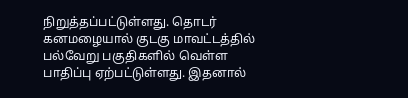நிறுத்தப்பட்டுள்ளது. தொடர் கனமழையால் குடகு மாவட்டத்தில் பல்வேறு பகுதிகளில் வெள்ள பாதிப்பு ஏற்பட்டுள்ளது. இதனால்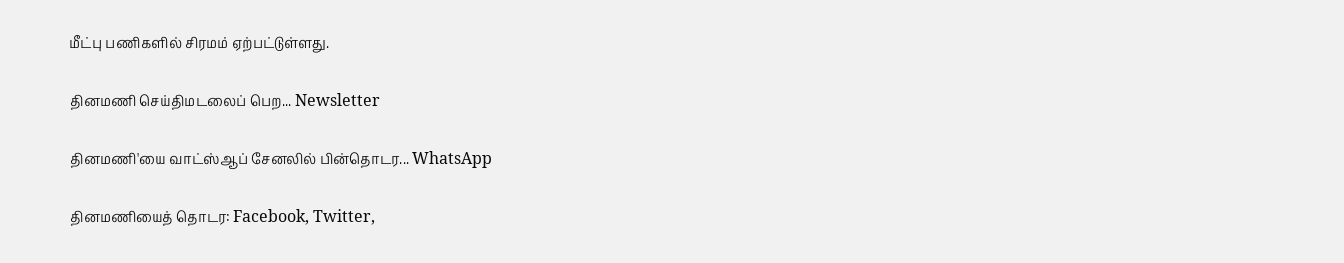மீட்பு பணிகளில் சிரமம் ஏற்பட்டுள்ளது.

தினமணி செய்திமடலைப் பெற... Newsletter

தினமணி'யை வாட்ஸ்ஆப் சேனலில் பின்தொடர... WhatsApp

தினமணியைத் தொடர: Facebook, Twitter,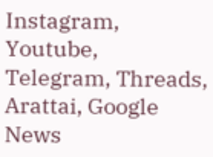Instagram, Youtube, Telegram, Threads, Arattai, Google News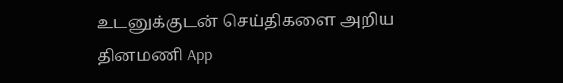உடனுக்குடன் செய்திகளை அறிய தினமணி App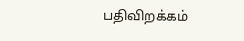பதிவிறக்கம்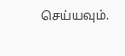செய்யவும்.